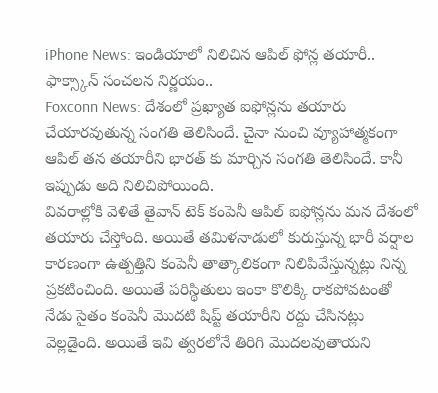iPhone News: ఇండియాలో నిలిచిన ఆపిల్ ఫోన్ల తయారీ.. ఫాక్స్కాన్ సంచలన నిర్ణయం..
Foxconn News: దేశంలో ప్రఖ్యాత ఐఫోన్లను తయారు చేయారవుతున్న సంగతి తెలిసిందే. చైనా నుంచి వ్యూహాత్మకంగా ఆపిల్ తన తయారీని భారత్ కు మార్చిన సంగతి తెలిసిందే. కానీ ఇప్పుడు అది నిలిచిపోయింది.
వివరాల్లోకి వెళితే తైవాన్ టెక్ కంపెనీ ఆపిల్ ఐఫోన్లను మన దేశంలో తయారు చేస్తోంది. అయితే తమిళనాడులో కురుస్తున్న భారీ వర్షాల కారణంగా ఉత్పత్తిని కంపెనీ తాత్కాలికంగా నిలిపివేస్తున్నట్లు నిన్న ప్రకటించింది. అయితే పరిస్థితులు ఇంకా కొలిక్కి రాకపోవటంతో నేడు సైతం కంపెనీ మెుదటి షిప్ట్ తయారీని రద్దు చేసినట్లు వెల్లడైంది. అయితే ఇవి త్వరలోనే తిరిగి మెుదలవుతాయని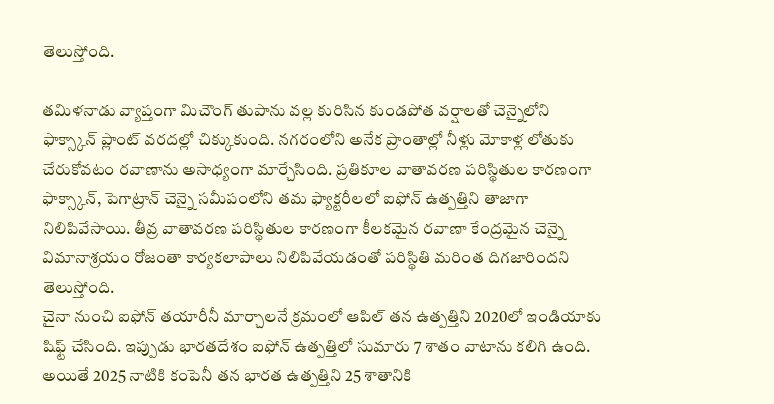తెలుస్తోంది.

తమిళనాడు వ్యాప్తంగా మిచౌంగ్ తుపాను వల్ల కురిసిన కుండపోత వర్షాలతో చెన్నైలోని ఫాక్స్కాన్ ప్లాంట్ వరదల్లో చిక్కుకుంది. నగరంలోని అనేక ప్రాంతాల్లో నీళ్లు మోకాళ్ల లోతుకు చేరుకోవటం రవాణాను అసాధ్యంగా మార్చేసింది. ప్రతికూల వాతావరణ పరిస్థితుల కారణంగా ఫాక్స్కాన్, పెగాట్రాన్ చెన్నై సమీపంలోని తమ ఫ్యాక్టరీలలో ఐఫోన్ ఉత్పత్తిని తాజాగా నిలిపివేసాయి. తీవ్ర వాతావరణ పరిస్థితుల కారణంగా కీలకమైన రవాణా కేంద్రమైన చెన్నై విమానాశ్రయం రోజంతా కార్యకలాపాలు నిలిపివేయడంతో పరిస్థితి మరింత దిగజారిందని తెలుస్తోంది.
చైనా నుంచి ఐఫోన్ తయారీనీ మార్చాలనే క్రమంలో ఆపిల్ తన ఉత్పత్తిని 2020లో ఇండియాకు షిఫ్ట్ చేసింది. ఇప్పుడు భారతదేశం ఐఫోన్ ఉత్పత్తిలో సుమారు 7 శాతం వాటాను కలిగి ఉంది. అయితే 2025 నాటికి కంపెనీ తన భారత ఉత్పత్తిని 25 శాతానికి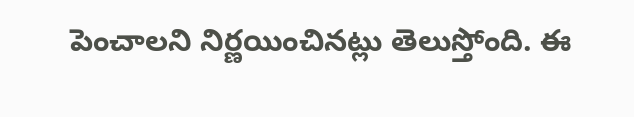పెంచాలని నిర్ణయించినట్లు తెలుస్తోంది. ఈ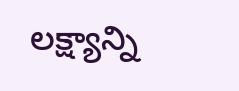లక్ష్యాన్ని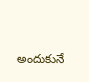అందుకునే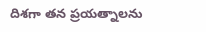దిశగా తన ప్రయత్నాలను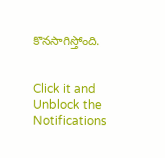కొనసాగిస్తోంది.


Click it and Unblock the Notifications